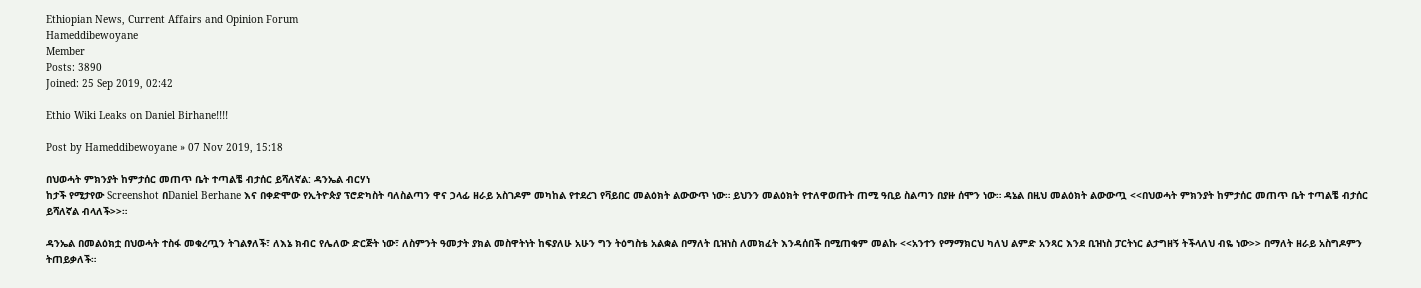Ethiopian News, Current Affairs and Opinion Forum
Hameddibewoyane
Member
Posts: 3890
Joined: 25 Sep 2019, 02:42

Ethio Wiki Leaks on Daniel Birhane!!!!

Post by Hameddibewoyane » 07 Nov 2019, 15:18

በህወሓት ምክንያት ከምታሰር መጠጥ ቤት ተጣልቼ ብታሰር ይሻለኛል: ዳንኤል ብርሃነ
ከታች የሚታየው Screenshot በDaniel Berhane እና በቀድሞው የኢትዮጵያ ፕሮድካስት ባለስልጣን ዋና ኃላፊ ዘራይ አስገዶም መካከል የተደረገ የቫይበር መልዕክት ልውውጥ ነው። ይህንን መልዕክት የተለዋወጡት ጠሚ ዓቢይ ስልጣን በያዙ ሰሞን ነው። ዳኔል በዚህ መልዕክት ልውውጧ <<በህወሓት ምክንያት ከምታሰር መጠጥ ቤት ተጣልቼ ብታሰር ይሻለኛል ብላለች>>።

ዳንኤል በመልዕክቷ በህወሓት ተስፋ መቁረጧን ትገልፃለች፣ ለእኔ ክብር የሌለው ድርጅት ነው፣ ለስምንት ዓመታት ያክል መስዋትነት ከፍያለሁ አሁን ግን ትዕግስቴ አልቋል በማለት ቢዝነስ ለመክፈት እንዳሰበች በሚጠቁም መልኩ <<አንተን የማማክርህ ካለህ ልምድ አንጻር እንደ ቢዝነስ ፓርትነር ልታግዘኝ ትችላለህ ብዬ ነው>> በማለት ዘራይ አስግዶምን ትጠይቃለች።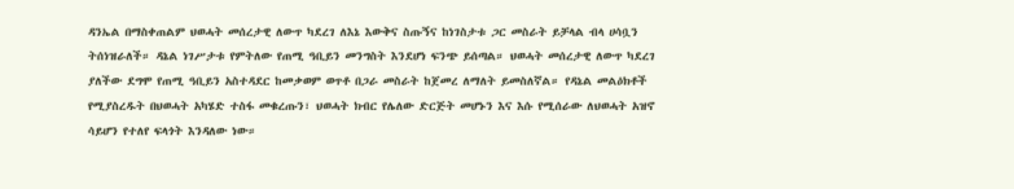ዳንኤል በማስቀጠልም ህወሓት መሰረታዊ ለውጥ ካደረገ ለእኔ እውቅና ስጡኝና ከነገስታቱ ጋር መስራት ይቻላል ብላ ሀሳቧን ትሰነዝራለች። ዳኔል ነገሥታቱ የምትለው የጠሚ ዓቢይን መንግስት እንደሆነ ፍንጭ ይሰጣል። ህወሓት መሰረታዊ ለውጥ ካደረገ ያለችው ደግሞ የጠሚ ዓቢይን አስተዳደር ከመቃወም ወጥቶ በጋራ መስራት ከጀመረ ለማለት ይመስለኛል። የዳኔል መልዕክቶች የሚያስረዱት በህወሓት አካሄድ ተስፋ መቁረጡን፣ ህወሓት ክብር የሌለው ድርጅት መሆኑን እና እሱ የሚሰራው ለህወሓት አዝኖ ሳይሆን የተለየ ፍላጎት እንዳለው ነው።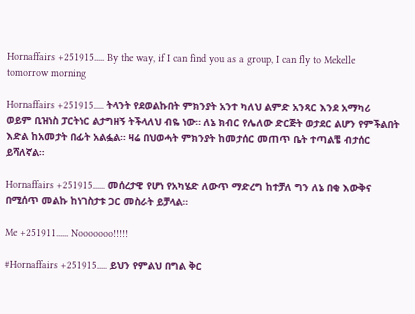Hornaffairs +251915..... By the way, if I can find you as a group, I can fly to Mekelle tomorrow morning

Hornaffairs +251915..... ትላንት የደወልኩበት ምክንያት አንተ ካለህ ልምድ አንጻር እንደ አማካሪ ወይም ቢዝነስ ፓርትነር ልታግዘኝ ትችላለህ ብዬ ነው። ለኔ ክብር የሌለው ድርጅት ወታደር ልሆን የምችልበት እድል ከአመታት በፊት አልፏል። ዛሬ በህወሓት ምክንያት ከመታሰር መጠጥ ቤት ተጣልቼ ብታሰር ይሻለኛል።

Hornaffairs +251915...... መሰረታዊ የሆነ የአካሄድ ለውጥ ማድረግ ከተቻለ ግን ለኔ በቂ እውቅና በሚሰጥ መልኩ ከነገስታቱ ጋር መስራት ይቻላል።

Me +251911...... Nooooooo!!!!!

#Hornaffairs +251915..... ይህን የምልህ በግል ቅር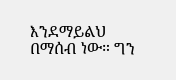እንደማይልህ በማሰብ ነው። ግን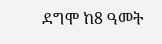ደግሞ ከ8 ዓመት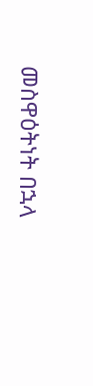መስዋዕትነት በኋላ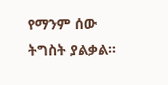የማንም ሰው ትግስት ያልቃል።